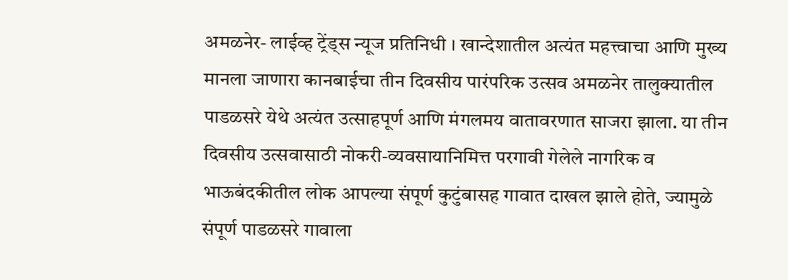अमळनेर- लाईव्ह ट्रेंड्स न्यूज प्रतिनिधी । खान्देशातील अत्यंत महत्त्वाचा आणि मुख्य मानला जाणारा कानबाईचा तीन दिवसीय पारंपरिक उत्सव अमळनेर तालुक्यातील पाडळसरे येथे अत्यंत उत्साहपूर्ण आणि मंगलमय वातावरणात साजरा झाला. या तीन दिवसीय उत्सवासाठी नोकरी-व्यवसायानिमित्त परगावी गेलेले नागरिक व भाऊबंदकीतील लोक आपल्या संपूर्ण कुटुंबासह गावात दाखल झाले होते, ज्यामुळे संपूर्ण पाडळसरे गावाला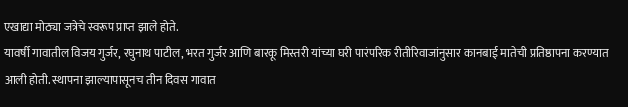एखाद्या मोठ्या जत्रेचे स्वरूप प्राप्त झाले होते.
यावर्षी गावातील विजय गुर्जर, रघुनाथ पाटील, भरत गुर्जर आणि बारकू मिस्तरी यांच्या घरी पारंपरिक रीतीरिवाजांनुसार कानबाई मातेची प्रतिष्ठापना करण्यात आली होती. स्थापना झाल्यापासूनच तीन दिवस गावात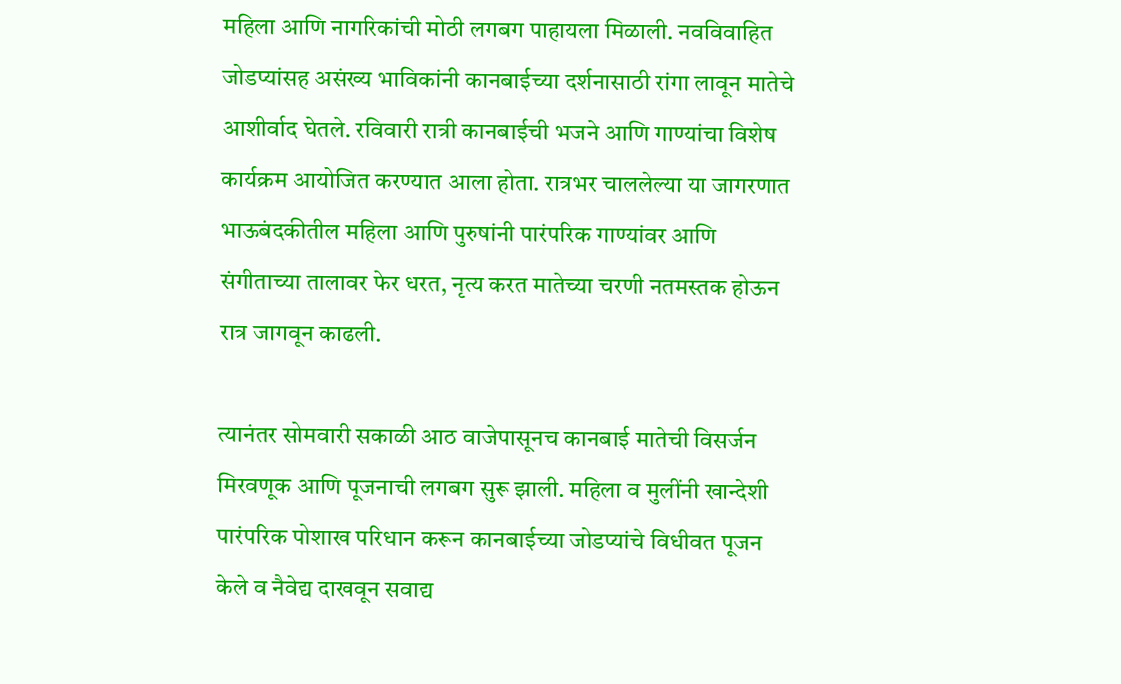महिला आणि नागरिकांची मोठी लगबग पाहायला मिळाली. नवविवाहित जोडप्यांसह असंख्य भाविकांनी कानबाईच्या दर्शनासाठी रांगा लावून मातेचे आशीर्वाद घेतले. रविवारी रात्री कानबाईची भजने आणि गाण्यांचा विशेष कार्यक्रम आयोजित करण्यात आला होता. रात्रभर चाललेल्या या जागरणात भाऊबंदकीतील महिला आणि पुरुषांनी पारंपरिक गाण्यांवर आणि संगीताच्या तालावर फेर धरत, नृत्य करत मातेच्या चरणी नतमस्तक होऊन रात्र जागवून काढली.

त्यानंतर सोमवारी सकाळी आठ वाजेपासूनच कानबाई मातेची विसर्जन मिरवणूक आणि पूजनाची लगबग सुरू झाली. महिला व मुलींनी खान्देशी पारंपरिक पोशाख परिधान करून कानबाईच्या जोडप्यांचे विधीवत पूजन केले व नैवेद्य दाखवून सवाद्य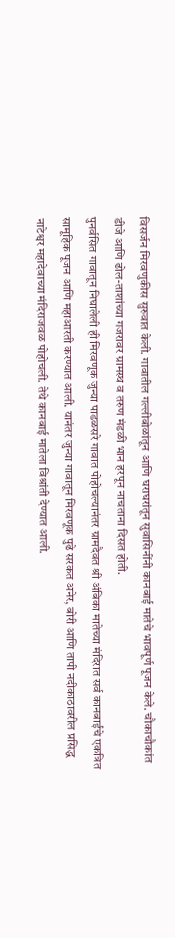विसर्जन मिरवणुकीस सुरुवात केली. गावातील गल्लीबोळांतून आणि घराघरांतून सुवासिनींनी कानबाई मातेचे भावपूर्ण पूजन केले. चौकाचौकांत डीजे आणि ढोल-ताशांच्या गजरावर ग्रामस्थ व तरुण मंडळी भान हरपून नाचताना दिसत होती.
पुनर्वसित गावातून निघालेली ही मिरवणूक जुन्या पाडळसरे गावात पोहोचल्यानंतर ग्रामदैवत श्री अंबिका मातेच्या मंदिरात सर्व कानबाईंचे एकत्रित सामूहिक पूजन आणि महाआरती करण्यात आली. यानंतर जुन्या गावातून मिरवणूक पुढे सरकत अनेर, बोरी आणि तापी नदीकाठावरील प्रसिद्ध नाटेश्वर महादेवाच्या मंदिराजवळ पोहोचली. तेथे कानबाई मातेला विश्रांती देण्यात आली.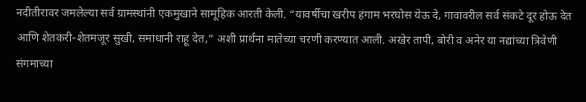नदीतीरावर जमलेल्या सर्व ग्रामस्थांनी एकमुखाने सामूहिक आरती केली. “यावर्षीचा खरीप हंगाम भरघोस येऊ दे, गावावरील सर्व संकटे दूर होऊ देत आणि शेतकरी-शेतमजूर सुखी, समाधानी राहू देत,” अशी प्रार्थना मातेच्या चरणी करण्यात आली. अखेर तापी, बोरी व अनेर या नद्यांच्या त्रिवेणी संगमाच्या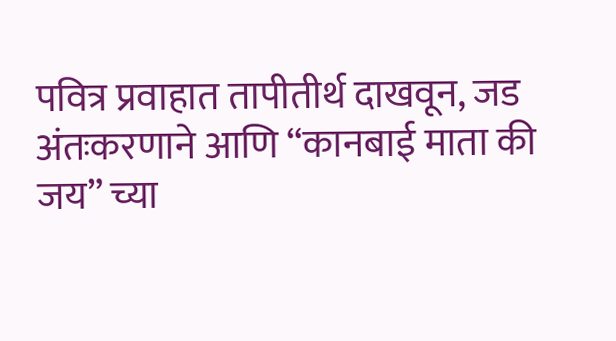पवित्र प्रवाहात तापीतीर्थ दाखवून, जड अंतःकरणाने आणि “कानबाई माता की जय” च्या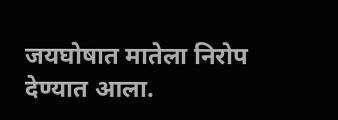जयघोषात मातेला निरोप देण्यात आला.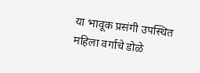या भावूक प्रसंगी उपस्थित महिला वर्गाचे डोळे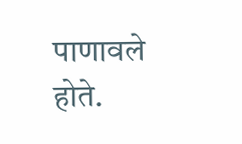पाणावले होते.